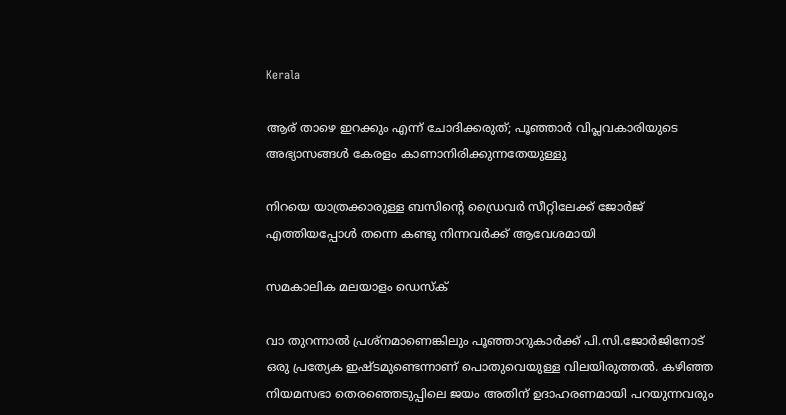Kerala

ആര് താഴെ ഇറക്കും എന്ന് ചോദിക്കരുത്; പൂഞ്ഞാര്‍ വിപ്ലവകാരിയുടെ അഭ്യാസങ്ങള്‍ കേരളം കാണാനിരിക്കുന്നതേയുള്ളു

നിറയെ യാത്രക്കാരുള്ള ബസിന്റെ ഡ്രൈവര്‍ സീറ്റിലേക്ക് ജോര്‍ജ് എത്തിയപ്പോള്‍ തന്നെ കണ്ടു നിന്നവര്‍ക്ക് ആവേശമായി

സമകാലിക മലയാളം ഡെസ്ക്

വാ തുറന്നാല്‍ പ്രശ്‌നമാണെങ്കിലും പൂഞ്ഞാറുകാര്‍ക്ക് പി.സി.ജോര്‍ജിനോട് ഒരു പ്രത്യേക ഇഷ്ടമുണ്ടെന്നാണ് പൊതുവെയുള്ള വിലയിരുത്തല്‍. കഴിഞ്ഞ നിയമസഭാ തെരഞ്ഞെടുപ്പിലെ ജയം അതിന് ഉദാഹരണമായി പറയുന്നവരും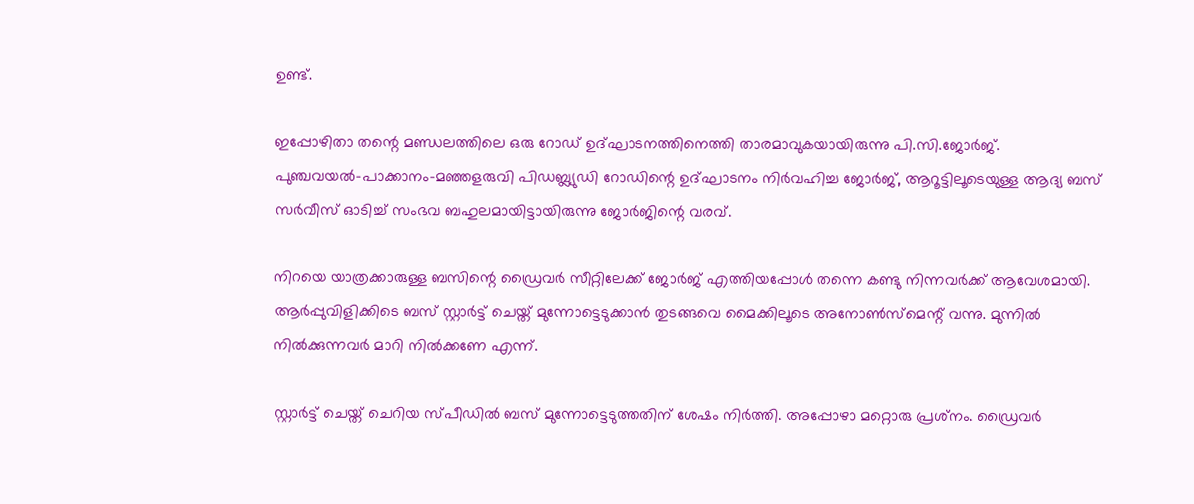ഉണ്ട്.

ഇപ്പോഴിതാ തന്റെ മണ്ഡലത്തിലെ ഒരു റോഡ് ഉദ്ഘാടനത്തിനെത്തി താരമാവുകയായിരുന്നു പി.സി.ജോര്‍ജ്. പുഞ്ചവയല്‍-പാക്കാനം-മഞ്ഞളരുവി പിഡബ്ല്യുഡി റോഡിന്റെ ഉദ്ഘാടനം നിര്‍വഹിച്ച ജോര്‍ജ്, ആറൂട്ടിലൂടെയുള്ള ആദ്യ ബസ് സര്‍വീസ് ഓടിച്ച് സംഭവ ബഹുലമായിട്ടായിരുന്നു ജോര്‍ജിന്റെ വരവ്‌.

നിറയെ യാത്രക്കാരുള്ള ബസിന്റെ ഡ്രൈവര്‍ സീറ്റിലേക്ക് ജോര്‍ജ് എത്തിയപ്പോള്‍ തന്നെ കണ്ടു നിന്നവര്‍ക്ക് ആവേശമായി. ആര്‍പ്പുവിളിക്കിടെ ബസ് സ്റ്റാര്‍ട്ട് ചെയ്ത് മുന്നോട്ടെടുക്കാന്‍ തുടങ്ങവെ മൈക്കിലൂടെ അനോണ്‍സ്‌മെന്റ് വന്നു. മുന്നില്‍ നില്‍ക്കുന്നവര്‍ മാറി നില്‍ക്കണേ എന്ന്.

സ്റ്റാര്‍ട്ട് ചെയ്ത് ചെറിയ സ്പീഡില്‍ ബസ് മുന്നോട്ടെടുത്തതിന് ശേഷം നിര്‍ത്തി. അപ്പോഴാ മറ്റൊരു പ്രശ്‌നം. ഡ്രൈവര്‍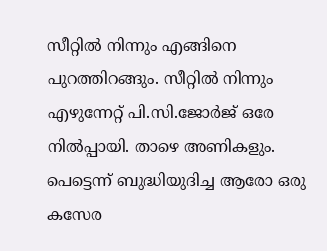സീറ്റില്‍ നിന്നും എങ്ങിനെ പുറത്തിറങ്ങും. സീറ്റില്‍ നിന്നും എഴുന്നേറ്റ് പി.സി.ജോര്‍ജ് ഒരേ നില്‍പ്പായി. താഴെ അണികളും. പെട്ടെന്ന് ബുദ്ധിയുദിച്ച ആരോ ഒരു കസേര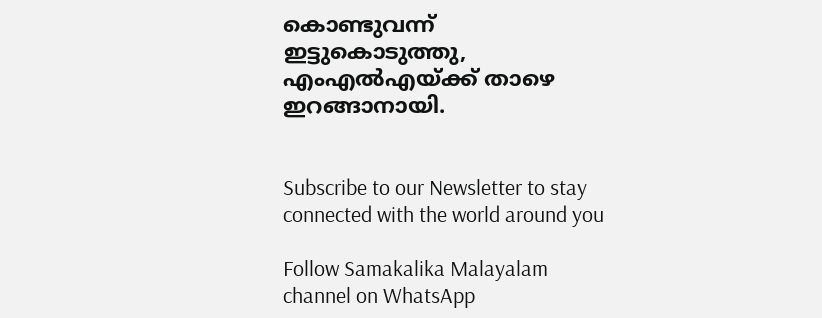കൊണ്ടുവന്ന് ഇട്ടുകൊടുത്തു, എംഎല്‍എയ്ക്ക് താഴെ ഇറങ്ങാനായി.


Subscribe to our Newsletter to stay connected with the world around you

Follow Samakalika Malayalam channel on WhatsApp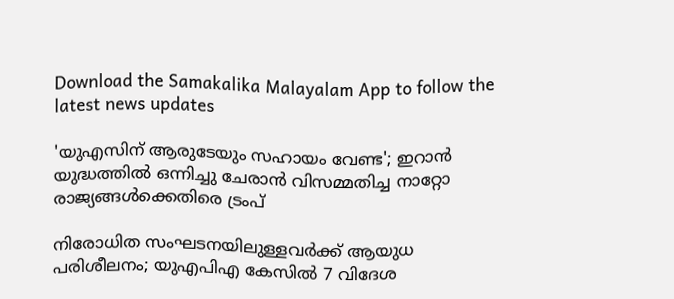Download the Samakalika Malayalam App to follow the latest news updates

'യുഎസിന് ആരുടേയും സഹായം വേണ്ട'; ഇറാൻ യുദ്ധത്തിൽ ഒന്നിച്ചു ചേരാൻ വിസമ്മതിച്ച നാറ്റോ രാജ്യങ്ങൾക്കെതിരെ ട്രംപ്

നിരോധിത സംഘടനയിലുള്ളവർക്ക് ആയുധ പരിശീലനം; യുഎപിഎ കേസിൽ 7 വിദേശ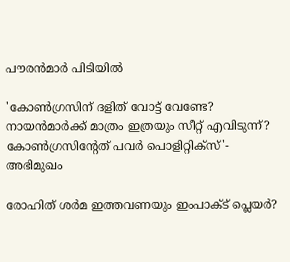പൗരൻമാർ പിടിയിൽ

'കോണ്‍ഗ്രസിന് ദളിത് വോട്ട് വേണ്ടേ? നായന്‍മാര്‍ക്ക് മാത്രം ഇത്രയും സീറ്റ് എവിടുന്ന്? കോണ്‍ഗ്രസിന്റേത് പവര്‍ പൊളിറ്റിക്‌സ്'- അഭിമുഖം

രോഹിത് ശര്‍മ ഇത്തവണയും ഇംപാക്ട് പ്ലെയര്‍?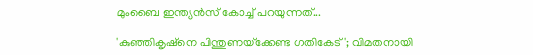മുംബൈ ഇന്ത്യന്‍സ് കോച്ച് പറയുന്നത്...

'കുഞ്ഞികൃഷ്‌നെ പിന്തുണയ്‌ക്കേണ്ട ഗതികേട്'; വിമതനായി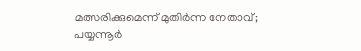മത്സരിക്കുമെന്ന് മുതിര്‍ന്ന നേതാവ്; പയ്യന്നൂര്‍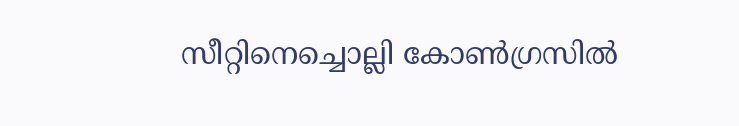സീറ്റിനെച്ചൊല്ലി കോണ്‍ഗ്രസില്‍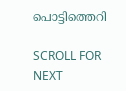പൊട്ടിത്തെറി

SCROLL FOR NEXT